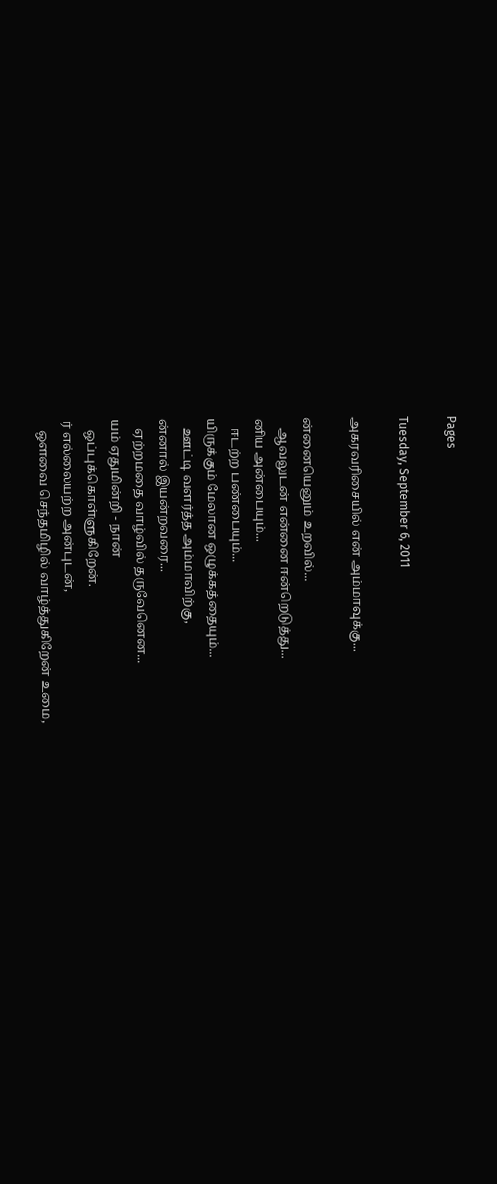Pages

Tuesday, September 6, 2011

அகரவரிசையில் என் அம்மாவுக்கு...

ன்னையெனும் உறவில்...
   ஆவலுடன் என்னை ஈன்றெடுத்து...
னிய அன்பையும்...
   ஈடற்ற பண்பையும்...
யிருக்கும் மேலான ஒழுக்கத்தையும்...
   ஊட்டி வளர்த்த அம்மாவிற்கு,
ன்னால் இயன்றவரை...
   ஏற்றமதை வாழ்வில் தருவேனென...
யம் ஏதுமின்றி - நான்
   ஒப்புக்கொள்ளுகிறேன்.
ர் எல்லையற்ற அன்புடன்,
   ஔவை செந்தமிழில் வாழ்த்துகிறேன் உமை,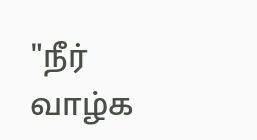"நீர் வாழ்க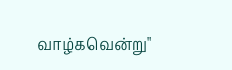வாழ்கவென்று"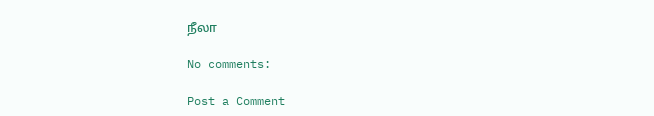நீலா

No comments:

Post a Comment